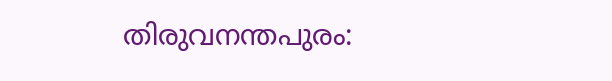തിരുവനന്തപുരം: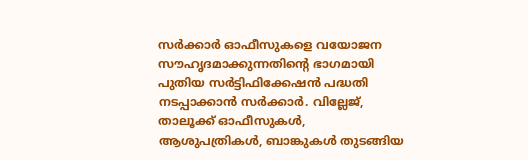സർക്കാർ ഓഫീസുകളെ വയോജന സൗഹൃദമാക്കുന്നതിന്റെ ഭാഗമായി പുതിയ സർട്ടിഫിക്കേഷൻ പദ്ധതി നടപ്പാക്കാൻ സർക്കാർ. വില്ലേജ്, താലൂക്ക് ഓഫീസുകൾ, ആശുപത്രികൾ, ബാങ്കുകൾ തുടങ്ങിയ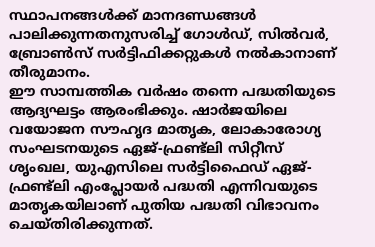സ്ഥാപനങ്ങൾക്ക് മാനദണ്ഡങ്ങൾ പാലിക്കുന്നതനുസരിച്ച് ഗോൾഡ്, സിൽവർ, ബ്രോൺസ് സർട്ടിഫിക്കറ്റുകൾ നൽകാനാണ് തീരുമാനം.
ഈ സാമ്പത്തിക വർഷം തന്നെ പദ്ധതിയുടെ ആദ്യഘട്ടം ആരംഭിക്കും. ഷാർജയിലെ വയോജന സൗഹൃദ മാതൃക, ലോകാരോഗ്യ സംഘടനയുടെ ഏജ്-ഫ്രണ്ട്ലി സിറ്റീസ് ശൃംഖല, യുഎസിലെ സർട്ടിഫൈഡ് ഏജ്-ഫ്രണ്ട്ലി എംപ്ലോയർ പദ്ധതി എന്നിവയുടെ മാതൃകയിലാണ് പുതിയ പദ്ധതി വിഭാവനം ചെയ്തിരിക്കുന്നത്.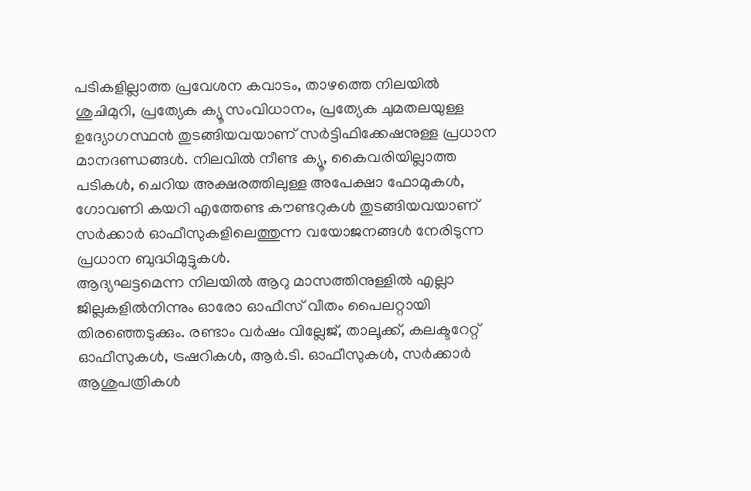പടികളില്ലാത്ത പ്രവേശന കവാടം, താഴത്തെ നിലയിൽ ശുചിമുറി, പ്രത്യേക ക്യൂ സംവിധാനം, പ്രത്യേക ചുമതലയുള്ള ഉദ്യോഗസ്ഥൻ തുടങ്ങിയവയാണ് സർട്ടിഫിക്കേഷനുള്ള പ്രധാന മാനദണ്ഡങ്ങൾ. നിലവിൽ നീണ്ട ക്യൂ, കൈവരിയില്ലാത്ത പടികൾ, ചെറിയ അക്ഷരത്തിലുള്ള അപേക്ഷാ ഫോമുകൾ, ഗോവണി കയറി എത്തേണ്ട കൗണ്ടറുകൾ തുടങ്ങിയവയാണ് സർക്കാർ ഓഫീസുകളിലെത്തുന്ന വയോജനങ്ങൾ നേരിടുന്ന പ്രധാന ബുദ്ധിമുട്ടുകൾ.
ആദ്യഘട്ടമെന്ന നിലയിൽ ആറു മാസത്തിനുള്ളിൽ എല്ലാ ജില്ലകളിൽനിന്നും ഓരോ ഓഫീസ് വീതം പൈലറ്റായി തിരഞ്ഞെടുക്കും. രണ്ടാം വർഷം വില്ലേജ്, താലൂക്ക്, കലക്ടറേറ്റ് ഓഫീസുകൾ, ട്രഷറികൾ, ആർ.ടി. ഓഫീസുകൾ, സർക്കാർ ആശുപത്രികൾ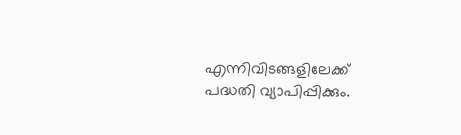എന്നിവിടങ്ങളിലേക്ക് പദ്ധതി വ്യാപിപ്പിക്കും.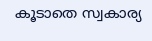കൂടാതെ സ്വകാര്യ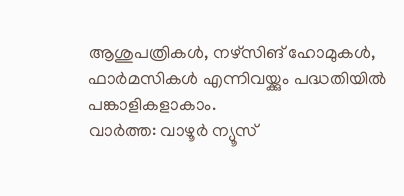ആശുപത്രികൾ, നഴ്സിങ് ഹോമുകൾ, ഫാർമസികൾ എന്നിവയ്ക്കും പദ്ധതിയിൽ പങ്കാളികളാകാം.
വാർത്ത: വാഴൂർ ന്യൂസ്